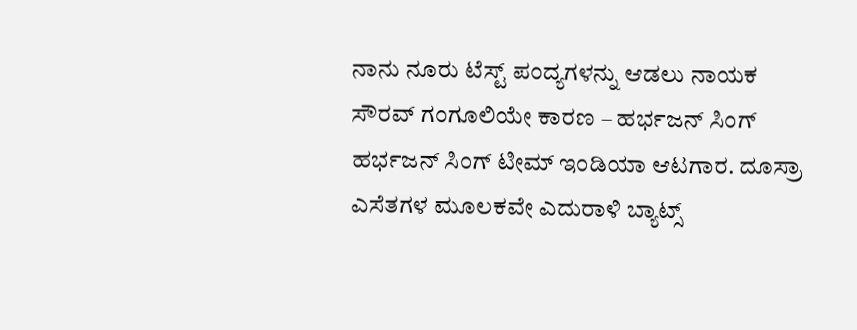ನಾನು ನೂರು ಟೆಸ್ಟ್ ಪಂದ್ಯಗಳನ್ನು ಆಡಲು ನಾಯಕ ಸೌರವ್ ಗಂಗೂಲಿಯೇ ಕಾರಣ – ಹರ್ಭಜನ್ ಸಿಂಗ್
ಹರ್ಭಜನ್ ಸಿಂಗ್ ಟೀಮ್ ಇಂಡಿಯಾ ಆಟಗಾರ. ದೂಸ್ರಾ ಎಸೆತಗಳ ಮೂಲಕವೇ ಎದುರಾಳಿ ಬ್ಯಾಟ್ಸ್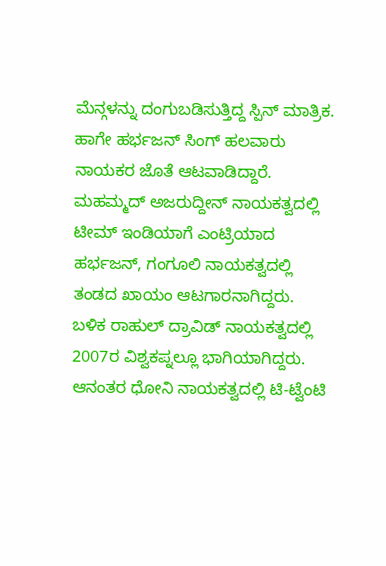ಮೆನ್ಗಳನ್ನು ದಂಗುಬಡಿಸುತ್ತಿದ್ದ ಸ್ಪಿನ್ ಮಾತ್ರಿಕ. ಹಾಗೇ ಹರ್ಭಜನ್ ಸಿಂಗ್ ಹಲವಾರು ನಾಯಕರ ಜೊತೆ ಆಟವಾಡಿದ್ದಾರೆ. ಮಹಮ್ಮದ್ ಅಜರುದ್ದೀನ್ ನಾಯಕತ್ವದಲ್ಲಿ ಟೀಮ್ ಇಂಡಿಯಾಗೆ ಎಂಟ್ರಿಯಾದ ಹರ್ಭಜನ್, ಗಂಗೂಲಿ ನಾಯಕತ್ವದಲ್ಲಿ ತಂಡದ ಖಾಯಂ ಆಟಗಾರನಾಗಿದ್ದರು.
ಬಳಿಕ ರಾಹುಲ್ ದ್ರಾವಿಡ್ ನಾಯಕತ್ವದಲ್ಲಿ 2007ರ ವಿಶ್ವಕಪ್ನಲ್ಲೂ ಭಾಗಿಯಾಗಿದ್ದರು. ಆನಂತರ ಧೋನಿ ನಾಯಕತ್ವದಲ್ಲಿ ಟಿ-ಟ್ವೆಂಟಿ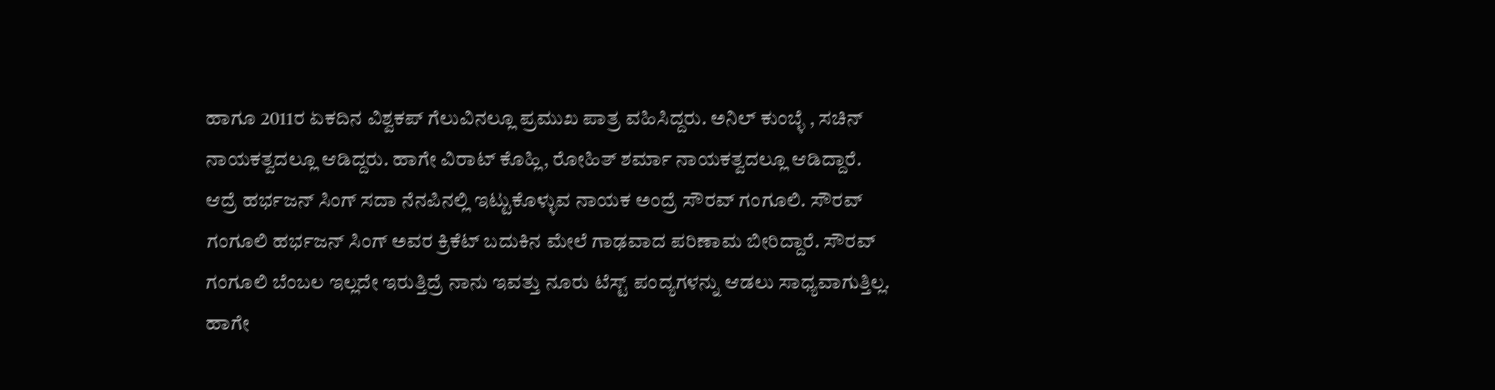ಹಾಗೂ 2011ರ ಏಕದಿನ ವಿಶ್ವಕಪ್ ಗೆಲುವಿನಲ್ಲೂ ಪ್ರಮುಖ ಪಾತ್ರ ವಹಿಸಿದ್ದರು. ಅನಿಲ್ ಕುಂಬ್ಳೆ , ಸಚಿನ್ ನಾಯಕತ್ವದಲ್ಲೂ ಆಡಿದ್ದರು. ಹಾಗೇ ವಿರಾಟ್ ಕೊಹ್ಲಿ, ರೋಹಿತ್ ಶರ್ಮಾ ನಾಯಕತ್ವದಲ್ಲೂ ಆಡಿದ್ದಾರೆ.
ಆದ್ರೆ ಹರ್ಭಜನ್ ಸಿಂಗ್ ಸದಾ ನೆನಪಿನಲ್ಲಿ ಇಟ್ಟುಕೊಳ್ಳುವ ನಾಯಕ ಅಂದ್ರೆ ಸೌರವ್ ಗಂಗೂಲಿ. ಸೌರವ್ ಗಂಗೂಲಿ ಹರ್ಭಜನ್ ಸಿಂಗ್ ಅವರ ಕ್ರಿಕೆಟ್ ಬದುಕಿನ ಮೇಲೆ ಗಾಢವಾದ ಪರಿಣಾಮ ಬೀರಿದ್ದಾರೆ. ಸೌರವ್ ಗಂಗೂಲಿ ಬೆಂಬಲ ಇಲ್ಲದೇ ಇರುತ್ತಿದ್ರೆ ನಾನು ಇವತ್ತು ನೂರು ಟೆಸ್ಟ್ ಪಂದ್ಯಗಳನ್ನು ಆಡಲು ಸಾಧ್ಯವಾಗುತ್ತಿಲ್ಲ. ಹಾಗೇ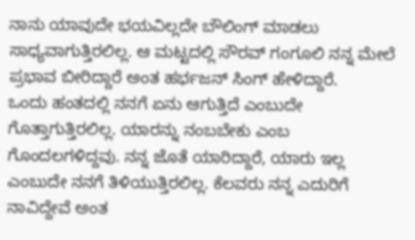ನಾನು ಯಾವುದೇ ಭಯವಿಲ್ಲದೇ ಬೌಲಿಂಗ್ ಮಾಡಲು ಸಾಧ್ಯವಾಗುತ್ತಿರಲಿಲ್ಲ. ಆ ಮಟ್ಟದಲ್ಲಿ ಸೌರವ್ ಗಂಗೂಲಿ ನನ್ನ ಮೇಲೆ ಪ್ರಭಾವ ಬೀರಿದ್ದಾರೆ ಅಂತ ಹರ್ಭಜನ್ ಸಿಂಗ್ ಹೇಳಿದ್ದಾರೆ.
ಒಂದು ಹಂತದಲ್ಲಿ ನನಗೆ ಏನು ಆಗುತ್ತಿದೆ ಎಂಬುದೇ ಗೊತ್ತಾಗುತ್ತಿರಲಿಲ್ಲ. ಯಾರನ್ನು ನಂಬಬೇಕು ಎಂಬ ಗೊಂದಲಗಳಿದ್ದವು. ನನ್ನ ಜೊತೆ ಯಾರಿದ್ದಾರೆ, ಯಾರು ಇಲ್ಲ ಎಂಬುದೇ ನನಗೆ ತಿಳಿಯುತ್ತಿರಲಿಲ್ಲ. ಕೆಲವರು ನನ್ನ ಎದುರಿಗೆ ನಾವಿದ್ದೇವೆ ಅಂತ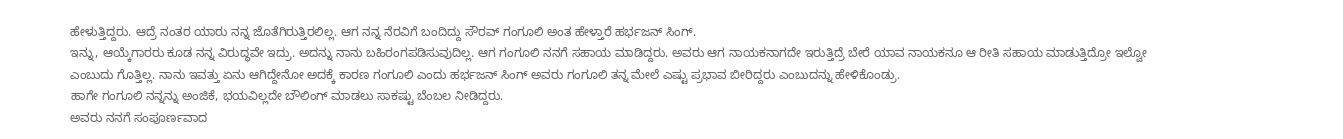ಹೇಳುತ್ತಿದ್ದರು. ಆದ್ರೆ ನಂತರ ಯಾರು ನನ್ನ ಜೊತೆಗಿರುತ್ತಿರಲಿಲ್ಲ. ಆಗ ನನ್ನ ನೆರವಿಗೆ ಬಂದಿದ್ದು ಸೌರವ್ ಗಂಗೂಲಿ ಅಂತ ಹೇಳ್ತಾರೆ ಹರ್ಭಜನ್ ಸಿಂಗ್.
ಇನ್ನು, ಆಯ್ಕೆಗಾರರು ಕೂಡ ನನ್ನ ವಿರುದ್ಧವೇ ಇದ್ರು. ಅದನ್ನು ನಾನು ಬಹಿರಂಗಪಡಿಸುವುದಿಲ್ಲ. ಆಗ ಗಂಗೂಲಿ ನನಗೆ ಸಹಾಯ ಮಾಡಿದ್ದರು. ಅವರು ಆಗ ನಾಯಕನಾಗದೇ ಇರುತ್ತಿದ್ರೆ ಬೇರೆ ಯಾವ ನಾಯಕನೂ ಆ ರೀತಿ ಸಹಾಯ ಮಾಡುತ್ತಿದ್ರೋ ಇಲ್ವೋ ಎಂಬುದು ಗೊತ್ತಿಲ್ಲ. ನಾನು ಇವತ್ತು ಏನು ಆಗಿದ್ದೇನೋ ಅದಕ್ಕೆ ಕಾರಣ ಗಂಗೂಲಿ ಎಂದು ಹರ್ಭಜನ್ ಸಿಂಗ್ ಅವರು ಗಂಗೂಲಿ ತನ್ನ ಮೇಲೆ ಎಷ್ಟು ಪ್ರಭಾವ ಬೀರಿದ್ದರು ಎಂಬುದನ್ನು ಹೇಳಿಕೊಂಡ್ರು.
ಹಾಗೇ ಗಂಗೂಲಿ ನನ್ನನ್ನು ಅಂಜಿಕೆ, ಭಯವಿಲ್ಲದೇ ಬೌಲಿಂಗ್ ಮಾಡಲು ಸಾಕಷ್ಟು ಬೆಂಬಲ ನೀಡಿದ್ದರು.
ಅವರು ನನಗೆ ಸಂಪೂರ್ಣವಾದ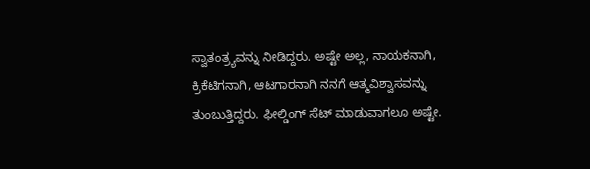ಸ್ವಾತಂತ್ರ್ಯವನ್ನು ನೀಡಿದ್ದರು. ಅಷ್ಟೇ ಅಲ್ಲ, ನಾಯಕನಾಗಿ, ಕ್ರಿಕೆಟಿಗನಾಗಿ, ಆಟಗಾರನಾಗಿ ನನಗೆ ಆತ್ಮವಿಶ್ವಾಸವನ್ನು ತುಂಬುತ್ತಿದ್ದರು. ಫೀಲ್ಡಿಂಗ್ ಸೆಟ್ ಮಾಡುವಾಗಲೂ ಅಷ್ಟೇ.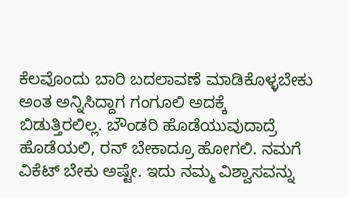ಕೆಲವೊಂದು ಬಾರಿ ಬದಲಾವಣೆ ಮಾಡಿಕೊಳ್ಳಬೇಕು ಅಂತ ಅನ್ನಿಸಿದ್ದಾಗ ಗಂಗೂಲಿ ಅದಕ್ಕೆ ಬಿಡುತ್ತಿರಲಿಲ್ಲ. ಬೌಂಡರಿ ಹೊಡೆಯುವುದಾದ್ರೆ ಹೊಡೆಯಲಿ, ರನ್ ಬೇಕಾದ್ರೂ ಹೋಗಲಿ. ನಮಗೆ ವಿಕೆಟ್ ಬೇಕು ಅಷ್ಟೇ. ಇದು ನಮ್ಮ ವಿಶ್ವಾಸವನ್ನು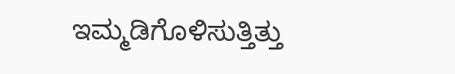ಇಮ್ಮಡಿಗೊಳಿಸುತ್ತಿತ್ತು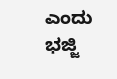ಎಂದು ಭಜ್ಜಿ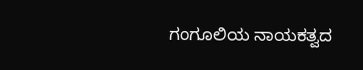ಗಂಗೂಲಿಯ ನಾಯಕತ್ವದ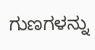ಗುಣಗಳನ್ನು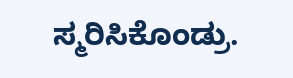ಸ್ಮರಿಸಿಕೊಂಡ್ರು.